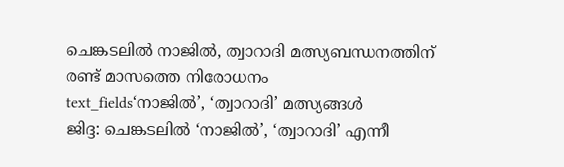ചെങ്കടലിൽ നാജിൽ, ത്വാറാദി മത്സ്യബന്ധനത്തിന് രണ്ട് മാസത്തെ നിരോധനം
text_fields‘നാജിൽ’, ‘ത്വാറാദി’ മത്സ്യങ്ങൾ
ജിദ്ദ: ചെങ്കടലിൽ ‘നാജിൽ’, ‘ത്വാറാദി’ എന്നീ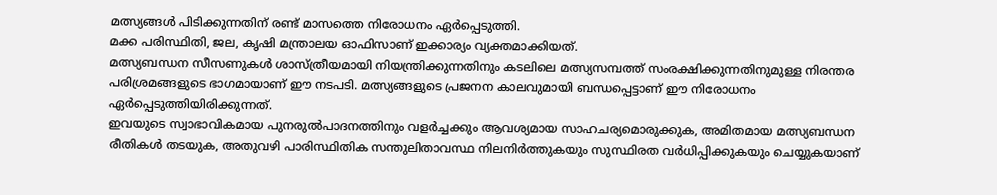മത്സ്യങ്ങൾ പിടിക്കുന്നതിന് രണ്ട് മാസത്തെ നിരോധനം ഏർപ്പെടുത്തി.
മക്ക പരിസ്ഥിതി, ജല, കൃഷി മന്ത്രാലയ ഓഫിസാണ് ഇക്കാര്യം വ്യക്തമാക്കിയത്.
മത്സ്യബന്ധന സീസണുകൾ ശാസ്ത്രീയമായി നിയന്ത്രിക്കുന്നതിനും കടലിലെ മത്സ്യസമ്പത്ത് സംരക്ഷിക്കുന്നതിനുമുള്ള നിരന്തര പരിശ്രമങ്ങളുടെ ഭാഗമായാണ് ഈ നടപടി. മത്സ്യങ്ങളുടെ പ്രജനന കാലവുമായി ബന്ധപ്പെട്ടാണ് ഈ നിരോധനം ഏർപ്പെടുത്തിയിരിക്കുന്നത്.
ഇവയുടെ സ്വാഭാവികമായ പുനരുൽപാദനത്തിനും വളർച്ചക്കും ആവശ്യമായ സാഹചര്യമൊരുക്കുക, അമിതമായ മത്സ്യബന്ധന രീതികൾ തടയുക, അതുവഴി പാരിസ്ഥിതിക സന്തുലിതാവസ്ഥ നിലനിർത്തുകയും സുസ്ഥിരത വർധിപ്പിക്കുകയും ചെയ്യുകയാണ്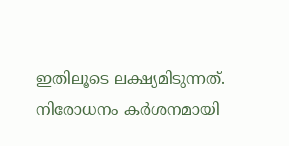ഇതിലൂടെ ലക്ഷ്യമിടുന്നത്. നിരോധനം കർശനമായി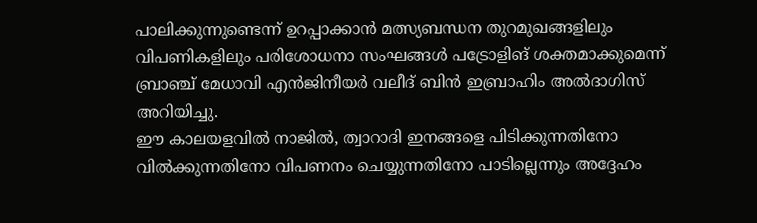പാലിക്കുന്നുണ്ടെന്ന് ഉറപ്പാക്കാൻ മത്സ്യബന്ധന തുറമുഖങ്ങളിലും വിപണികളിലും പരിശോധനാ സംഘങ്ങൾ പട്രോളിങ് ശക്തമാക്കുമെന്ന് ബ്രാഞ്ച് മേധാവി എൻജിനീയർ വലീദ് ബിൻ ഇബ്രാഹിം അൽദാഗിസ് അറിയിച്ചു.
ഈ കാലയളവിൽ നാജിൽ, ത്വാറാദി ഇനങ്ങളെ പിടിക്കുന്നതിനോ വിൽക്കുന്നതിനോ വിപണനം ചെയ്യുന്നതിനോ പാടില്ലെന്നും അദ്ദേഹം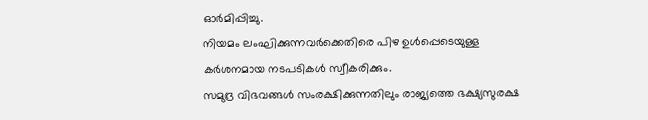ഓർമിപ്പിച്ചു.
നിയമം ലംഘിക്കുന്നവർക്കെതിരെ പിഴ ഉൾപ്പെടെയുള്ള കർശനമായ നടപടികൾ സ്വീകരിക്കും.
സമുദ്ര വിഭവങ്ങൾ സംരക്ഷിക്കുന്നതിലും രാജ്യത്തെ ഭക്ഷ്യസുരക്ഷ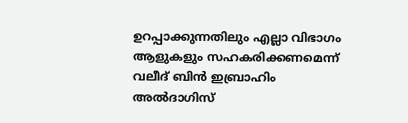ഉറപ്പാക്കുന്നതിലും എല്ലാ വിഭാഗം ആളുകളും സഹകരിക്കണമെന്ന് വലീദ് ബിൻ ഇബ്രാഹിം അൽദാഗിസ്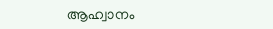ആഹ്വാനം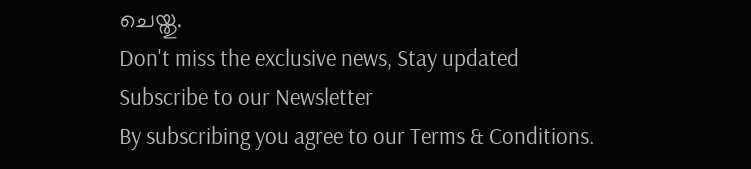ചെയ്തു.
Don't miss the exclusive news, Stay updated
Subscribe to our Newsletter
By subscribing you agree to our Terms & Conditions.